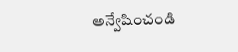అన్వేషించండి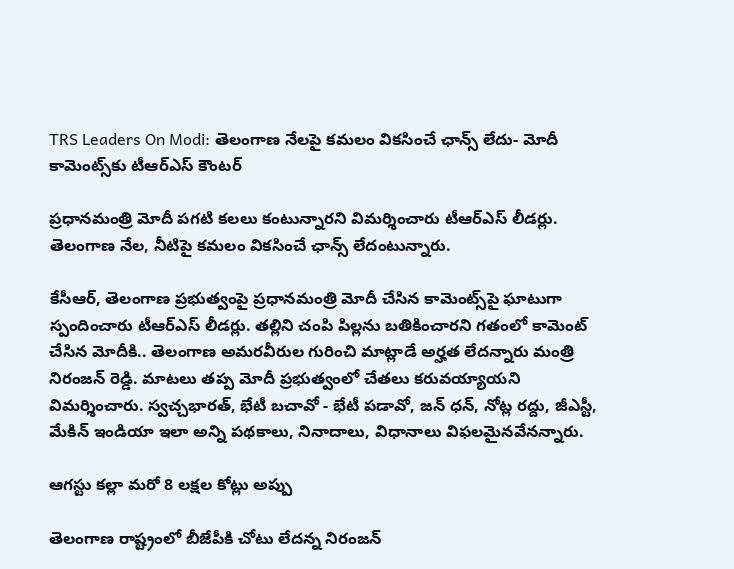TRS Leaders On Modi: తెలంగాణ నేలపై కమలం వికసించే ఛాన్స్ లేదు- మోదీ కామెంట్స్‌కు టీఆర్‌ఎస్ కౌంటర్

ప్రధానమంత్రి మోదీ పగటి కలలు కంటున్నారని విమర్శించారు టీఆర్‌ఎస్ లీడర్లు. తెలంగాణ నేల, నీటిపై కమలం వికసించే ఛాన్స్ లేదంటున్నారు.

కేసీఆర్, తెలంగాణ ప్రభుత్వంపై ప్రధానమంత్రి మోదీ చేసిన కామెంట్స్‌పై ఘాటుగా స్పందించారు టీఆర్‌ఎస్‌ లీడర్లు. తల్లిని చంపి పిల్లను బతికించారని గతంలో కామెంట్ చేసిన మోదీకి.. తెలంగాణ అమరవీరుల గురించి మాట్లాడే అర్హత లేదన్నారు మంత్రి నిరంజన్ రెడ్డి. మాటలు తప్ప మోదీ ప్రభుత్వంలో చేతలు కరువయ్యాయని విమర్శించారు. స్వచ్చభారత్, భేటీ బచావో - భేటీ పడావో, జన్ ధన్, నోట్ల రద్దు, జీఎస్టీ, మేకిన్ ఇండియా ఇలా అన్ని పథకాలు, నినాదాలు, విధానాలు విఫలమైనవేనన్నారు.

ఆగస్టు కల్లా మరో 8 లక్షల కోట్లు అప్పు

తెలంగాణ రాష్ట్రంలో బీజేపీకి చోటు లేదన్న నిరంజన్‌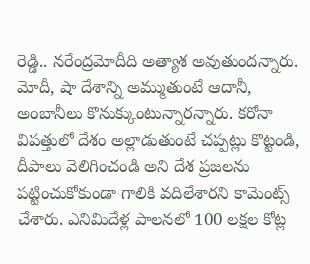రెడ్డి.. నరేంద్రమోదీది అత్యాశ అవుతుందన్నారు. మోదీ, షా దేశాన్ని అమ్ముతుంటే ఆదానీ, అంబానీలు కొనుక్కుంటున్నారన్నారు. కరోనా విపత్తులో దేశం అల్లాడుతుంటే చప్పట్లు కొట్టండి, దీపాలు వెలిగించండి అని దేశ ప్రజలను పట్టించుకోకుండా గాలికి వదిలేశారని కామెంట్స్ చేశారు. ఎనిమిదేళ్ల పాలనలో 100 లక్షల కోట్ల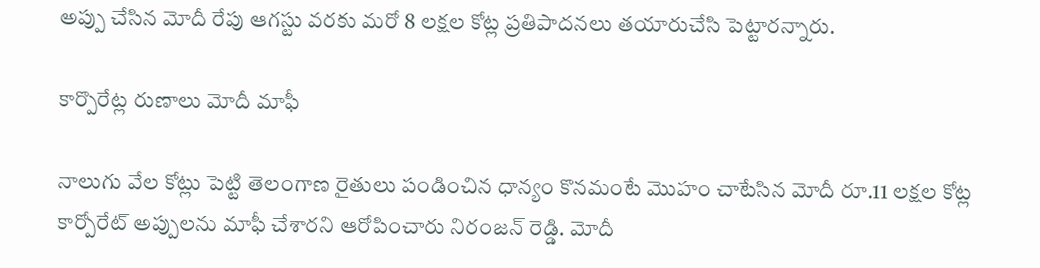అప్పు చేసిన మోదీ రేపు ఆగస్టు వరకు మరో 8 లక్షల కోట్ల ప్రతిపాదనలు తయారుచేసి పెట్టారన్నారు.

కార్పొరేట్ల రుణాలు మోదీ మాఫీ

నాలుగు వేల కోట్లు పెట్టి తెలంగాణ రైతులు పండించిన ధాన్యం కొనమంటే మొహం చాటేసిన మోదీ రూ.11 లక్షల కోట్ల కార్పోరేట్ అప్పులను మాఫీ చేశారని ఆరోపించారు నిరంజన్ రెడ్డి. మోదీ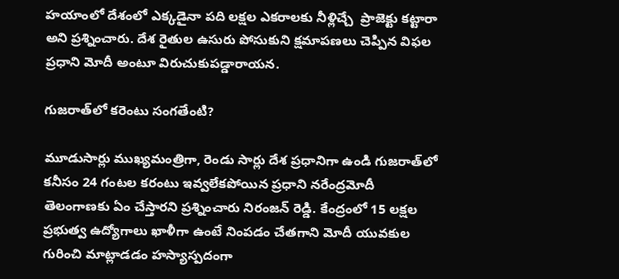హయాంలో దేశంలో ఎక్కడైనా పది లక్షల ఎకరాలకు నీళ్లిచ్చే  ప్రాజెక్టు కట్టారా అని ప్రశ్నించారు. దేశ రైతుల ఉసురు పోసుకుని క్షమాపణలు చెప్పిన విఫల ప్రధాని మోదీ అంటూ విరుచుకుపడ్డారాయన.

గుజరాత్‌లో కరెంటు సంగతేంటి?

మూడుసార్లు ముఖ్యమంత్రిగా, రెండు సార్లు దేశ ప్రధానిగా ఉండి గుజరాత్‌లో కనీసం 24 గంటల కరంటు ఇవ్వలేకపోయిన ప్రధాని నరేంద్రమోదీ తెలంగాణకు ఏం చేస్తారని ప్రశ్నించారు నిరంజన్ రెడ్డి. కేంద్రంలో 15 లక్షల ప్రభుత్వ ఉద్యోగాలు ఖాళీగా ఉంటే నింపడం చేతగాని మోదీ యువకుల గురించి మాట్లాడడం హస్యాస్పదంగా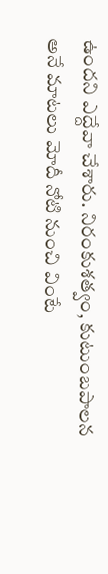ఉందని ఎద్దేవా చేశారు. నిరంకుశత్వం, కుటుంబపాలన అనే మాటలు మోదీ నోటి నుంచి వింటే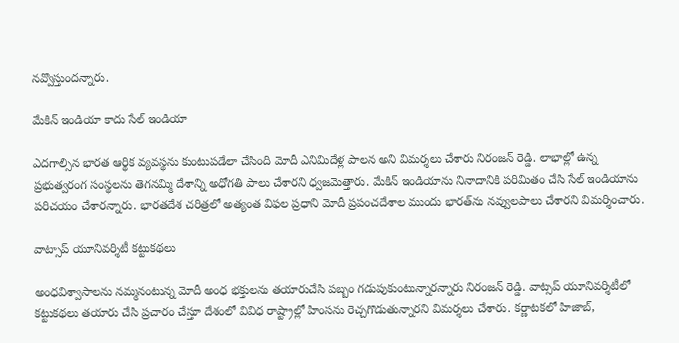నవ్వొస్తుందన్నారు.

మేకిన్ ఇండియా కాదు సేల్‌ ఇండియా

ఎదగాల్సిన భారత ఆర్థిక వ్యవస్థను కుంటుపడేలా చేసింది మోదీ ఎనిమిదేళ్ల పాలన అని విమర్శలు చేశారు నిరంజన్ రెడ్డి. లాభాల్లో ఉన్న ప్రభుత్వరంగ సంస్థలను తెగనమ్మి దేశాన్ని అధోగతి పాలు చేశారని ధ్వజమెత్తారు. మేకిన్ ఇండియాను నినాదానికి పరిమితం చేసి సేల్ ఇండియాను పరిచయం చేశారన్నారు. భారతదేశ చరిత్రలో అత్యంత విఫల ప్రధాని మోదీ ప్రపంచదేశాల ముందు భారత్‌ను నవ్వులపాలు చేశారని విమర్శించారు.

వాట్సాప్‌ యూనివర్శిటీ కట్టుకథలు

అంధవిశ్వాసాలను నమ్మనంటున్న మోదీ అంధ భక్తులను తయారుచేసి పబ్బం గడుపుకుంటున్నారన్నారు నిరంజన్ రెడ్డి. వాట్సప్ యూనివర్శిటీలో కట్టుకథలు తయారు చేసి ప్రచారం చేస్తూ దేశంలో వివిధ రాష్ట్రాల్లో హింసను రెచ్చగొడుతున్నారని విమర్శలు చేశారు. కర్ణాటకలో హిజాబ్,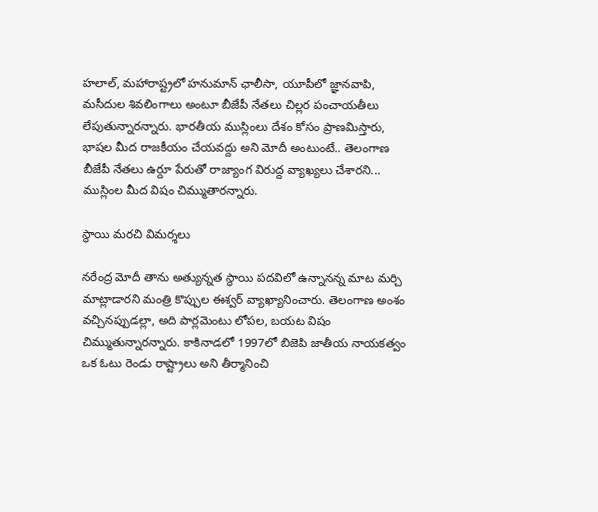హలాల్, మహారాష్ట్రలో హనుమాన్ ఛాలీసా, యూపీలో జ్ఞానవాపి, మసీదుల శివలింగాలు అంటూ బీజేపీ నేతలు చిల్లర పంచాయతీలు లేపుతున్నారన్నారు. భారతీయ ముస్లింలు దేశం కోసం ప్రాణమిస్తారు, భాషల మీద రాజకీయం చేయవద్దు అని మోదీ అంటుంటే.. తెలంగాణ బీజేపీ నేతలు ఉర్దూ పేరుతో రాజ్యాంగ విరుద్ద వ్యాఖ్యలు చేశారని... ముస్లింల మీద విషం చిమ్ముతారన్నారు.

స్థాయి మరచి విమర్శలు

నరేంద్ర మోదీ తాను అత్యున్నత స్థాయి పదవిలో ఉన్నానన్న మాట మర్చి మాట్లాడారని మంత్రి కొప్పుల ఈశ్వర్ వ్యాఖ్యానించారు. తెలంగాణ అంశం వచ్చినప్పుడల్లా, అది పార్లమెంటు లోపల, బయట విషం చిమ్ముతున్నారన్నారు. కాకినాడలో 1997లో బిజెపి జాతీయ నాయకత్వం ఒక ఓటు రెండు రాష్ట్రాలు అని తీర్మానించి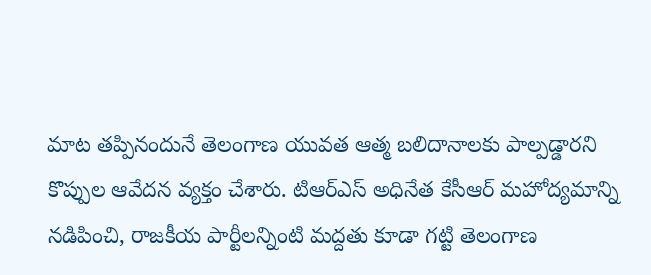మాట తప్పినందునే తెలంగాణ యువత ఆత్మ బలిదానాలకు పాల్పడ్డారని కొప్పుల ఆవేదన వ్యక్తం చేశారు. టిఆర్ఎస్ అధినేత కేసీఆర్ మహోద్యమాన్ని నడిపించి, రాజకీయ పార్టీలన్నింటి మద్దతు కూడా గట్టి తెలంగాణ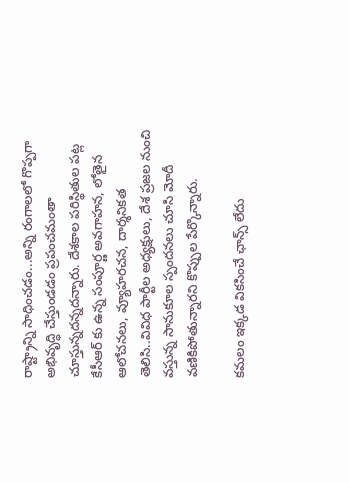రాష్ట్రాన్ని సాధించడం...అన్ని రంగాలలో గొప్పగా అభివృద్ధి చేస్తుండడం ప్రపంచమంతా చూస్తున్నదన్నదన్నారు. దేశకాల పరిస్థితుల పట్ల కేసీఆర్ కు ఉన్న సంపూర్ణ అవగాహన, లోతైన ఆలోచనలు, వ్యూహరచన, దార్శనికత తెలిసి..వివిధ పార్టీల అధ్యక్షులు, దేశ ప్రజల నుంచి వస్తున్న సానుకూల స్పందనలు చూసి మోదీ వణికిపోతున్నారని కొప్పుల పేర్కొన్నారు.

కమలం ఇక్కడ వికసించే ఛాన్స్ లేదు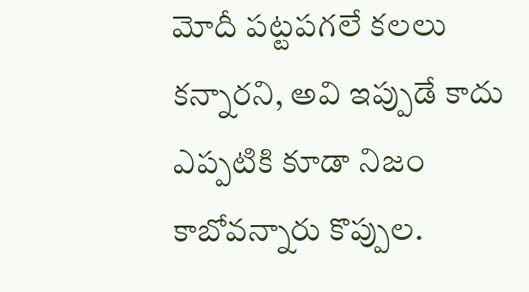మోదీ పట్టపగలే కలలు కన్నారని, అవి ఇప్పుడే కాదు ఎప్పటికి కూడా నిజం కాబోవన్నారు కొప్పుల.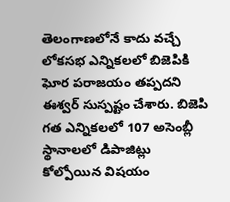తెలంగాణలోనే కాదు వచ్చే లోకసభ ఎన్నికలలో బిజెపికి ఘోర పరాజయం తప్పదని ఈశ్వర్ సుస్పష్టం చేశారు. బిజెపి గత ఎన్నికలలో 107 అసెంబ్లీ స్థానాలలో డిపాజిట్లు కోల్పోయిన విషయం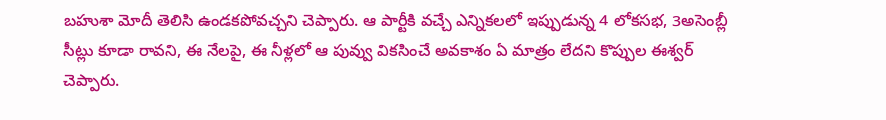బహుశా మోదీ తెలిసి ఉండకపోవచ్చని చెప్పారు. ఆ పార్టీకి వచ్చే ఎన్నికలలో ఇప్పుడున్న 4 లోకసభ, 3అసెంబ్లీ సీట్లు కూడా రావని, ఈ నేలపై, ఈ నీళ్లలో ఆ పువ్వు వికసించే అవకాశం ఏ మాత్రం లేదని కొప్పుల ఈశ్వర్ చెప్పారు.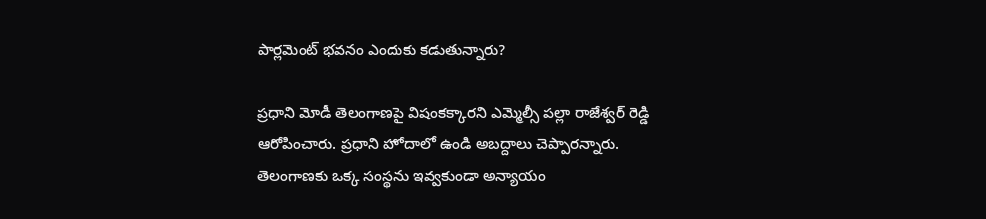పార్లమెంట్ భవనం ఎందుకు కడుతున్నారు?

ప్రధాని మోడీ తెలంగాణపై విషంకక్కారని ఎమ్మెల్సీ పల్లా రాజేశ్వర్ రెడ్డి ఆరోపించారు. ప్రధాని హోదాలో ఉండి అబద్దాలు చెప్పారన్నారు. తెలంగాణకు ఒక్క సంస్థను ఇవ్వకుండా అన్యాయం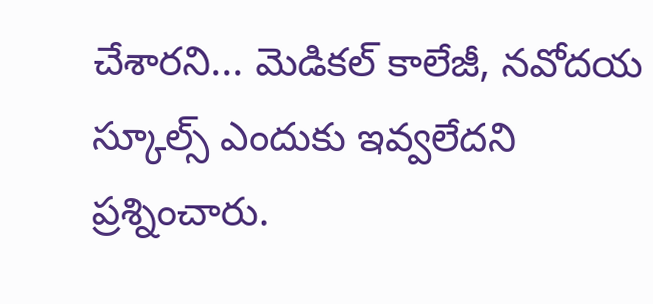చేశారని... మెడికల్ కాలేజీ, నవోదయ స్కూల్స్ ఎందుకు ఇవ్వలేదని ప్రశ్నించారు.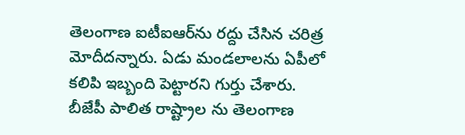తెలంగాణ ఐటీఐఆర్‌ను రద్దు చేసిన చరిత్ర మోదీదన్నారు. ఏడు మండలాలను ఏపీలో కలిపి ఇబ్బంది పెట్టారని గుర్తు చేశారు. బీజేపీ పాలిత రాష్ట్రాల ను తెలంగాణ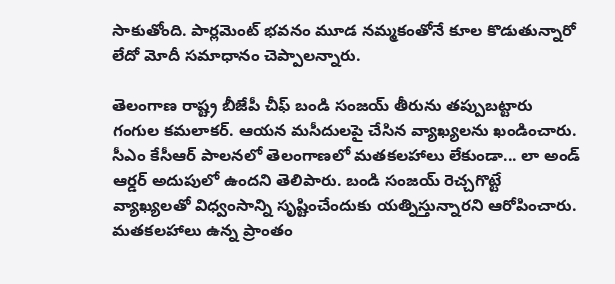సాకుతోంది. పార్లమెంట్ భవనం మూడ నమ్మకంతోనే కూల కొడుతున్నారో లేదో మోదీ సమాధానం చెప్పాలన్నారు.

తెలంగాణ రాష్ట్ర బీజేపీ చీఫ్ బండి సంజ‌య్ తీరును త‌ప్పుబ‌ట్టారు గంగుల కమలాకర్. ఆయ‌న మ‌సీదుల‌పై చేసిన వ్యాఖ్యల‌ను ఖండించారు. సీఎం కేసీఆర్ పాలనలో తెలంగాణలో మతకలహాలు లేకుండా... లా అండ్ ఆర్డర్ అదుపులో ఉందని తెలిపారు. బండి సంజయ్ రెచ్చగొట్టే వ్యాఖ్యలతో విధ్వంసాన్ని సృష్టించేందుకు యత్నిస్తున్నార‌ని ఆరోపించారు. మతకలహాలు ఉన్న ప్రాంతం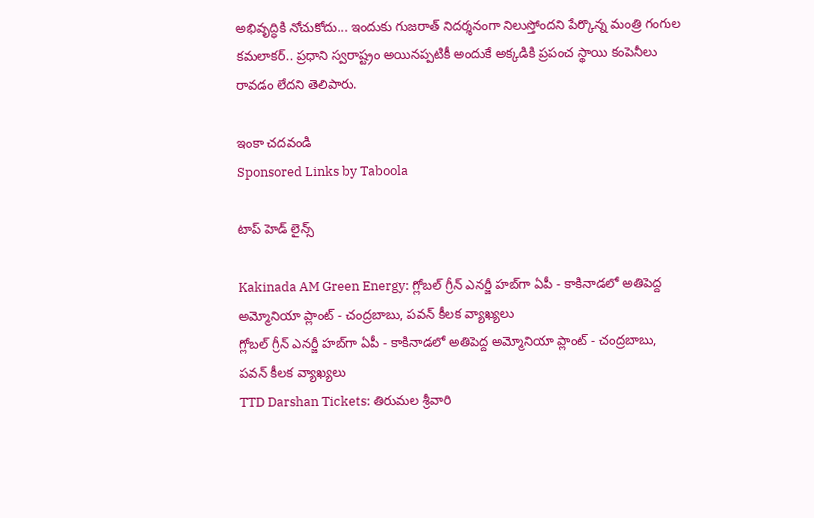అభివృద్ధికి నోచుకోదు... ఇందుకు గుజరాత్ నిదర్శనంగా నిలుస్తోందని పేర్కొన్న మంత్రి గంగుల క‌మ‌లాక‌ర్‌.. ప్రధాని స్వరాష్ట్రం అయిన‌ప్పటికీ అందుకే అక్కడికి ప్రపంచ స్థాయి కంపెనీలు రావడం లేదని తెలిపారు.

ఇంకా చదవండి
Sponsored Links by Taboola

టాప్ హెడ్ లైన్స్

Kakinada AM Green Energy: గ్లోబల్ గ్రీన్ ఎనర్జీ హబ్‌గా ఏపీ - కాకినాడలో అతిపెద్ద అమ్మోనియా ప్లాంట్‌ - చంద్రబాబు, పవన్ కీలక వ్యాఖ్యలు
గ్లోబల్ గ్రీన్ ఎనర్జీ హబ్‌గా ఏపీ - కాకినాడలో అతిపెద్ద అమ్మోనియా ప్లాంట్‌ - చంద్రబాబు, పవన్ కీలక వ్యాఖ్యలు
TTD Darshan Tickets: తిరుమల శ్రీవారి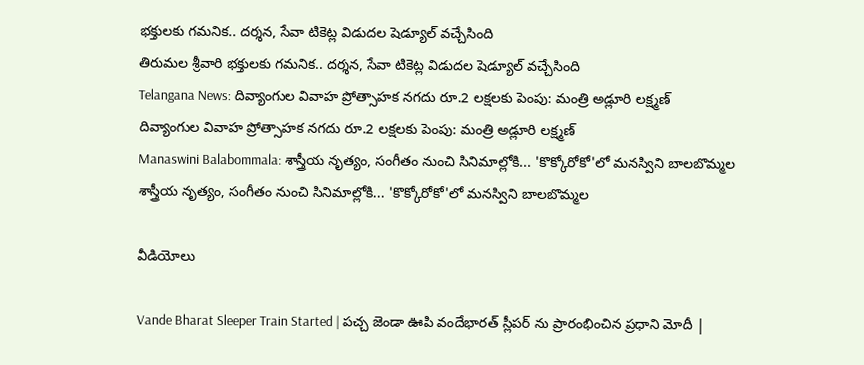భక్తులకు గమనిక.. దర్శన, సేవా టికెట్ల విడుదల షెడ్యూల్ వచ్చేసింది
తిరుమల శ్రీవారి భక్తులకు గమనిక.. దర్శన, సేవా టికెట్ల విడుదల షెడ్యూల్ వచ్చేసింది
Telangana News: దివ్యాంగుల వివాహ ప్రోత్సాహక నగదు రూ.2 లక్షలకు పెంపు: మంత్రి అడ్లూరి లక్ష్మణ్
దివ్యాంగుల వివాహ ప్రోత్సాహక నగదు రూ.2 లక్షలకు పెంపు: మంత్రి అడ్లూరి లక్ష్మణ్
Manaswini Balabommala: శాస్త్రీయ నృత్యం, సంగీతం నుంచి సినిమాల్లోకి... 'కొక్కోరోకో'లో మనస్విని బాలబొమ్మల
శాస్త్రీయ నృత్యం, సంగీతం నుంచి సినిమాల్లోకి... 'కొక్కోరోకో'లో మనస్విని బాలబొమ్మల

వీడియోలు

Vande Bharat Sleeper Train Started | పచ్చ జెండా ఊపి వందేభారత్ స్లీపర్ ను ప్రారంభించిన ప్రధాని మోదీ |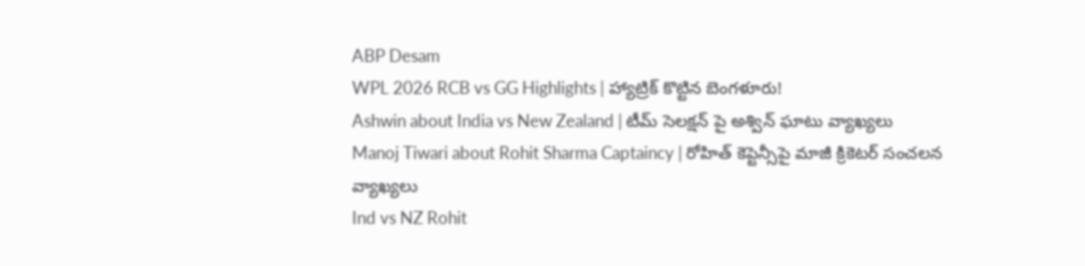ABP Desam
WPL 2026 RCB vs GG Highlights | హ్యాట్రిక్ కొట్టిన బెంగళూరు!
Ashwin about India vs New Zealand | టీమ్ సెలక్షన్ పై అశ్విన్ ఘాటు వ్యాఖ్యలు
Manoj Tiwari about Rohit Sharma Captaincy | రోహిత్ కెప్టెన్సీపై మాజీ క్రికెటర్ సంచలన వ్యాఖ్యలు
Ind vs NZ Rohit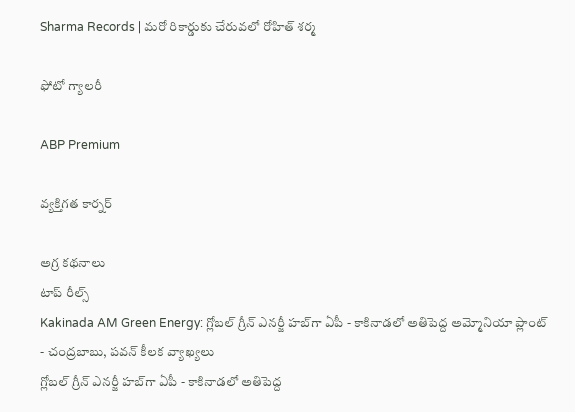Sharma Records | మరో రికార్డుకు చేరువలో రోహిత్ శర్మ

ఫోటో గ్యాలరీ

ABP Premium

వ్యక్తిగత కార్నర్

అగ్ర కథనాలు
టాప్ రీల్స్
Kakinada AM Green Energy: గ్లోబల్ గ్రీన్ ఎనర్జీ హబ్‌గా ఏపీ - కాకినాడలో అతిపెద్ద అమ్మోనియా ప్లాంట్‌ - చంద్రబాబు, పవన్ కీలక వ్యాఖ్యలు
గ్లోబల్ గ్రీన్ ఎనర్జీ హబ్‌గా ఏపీ - కాకినాడలో అతిపెద్ద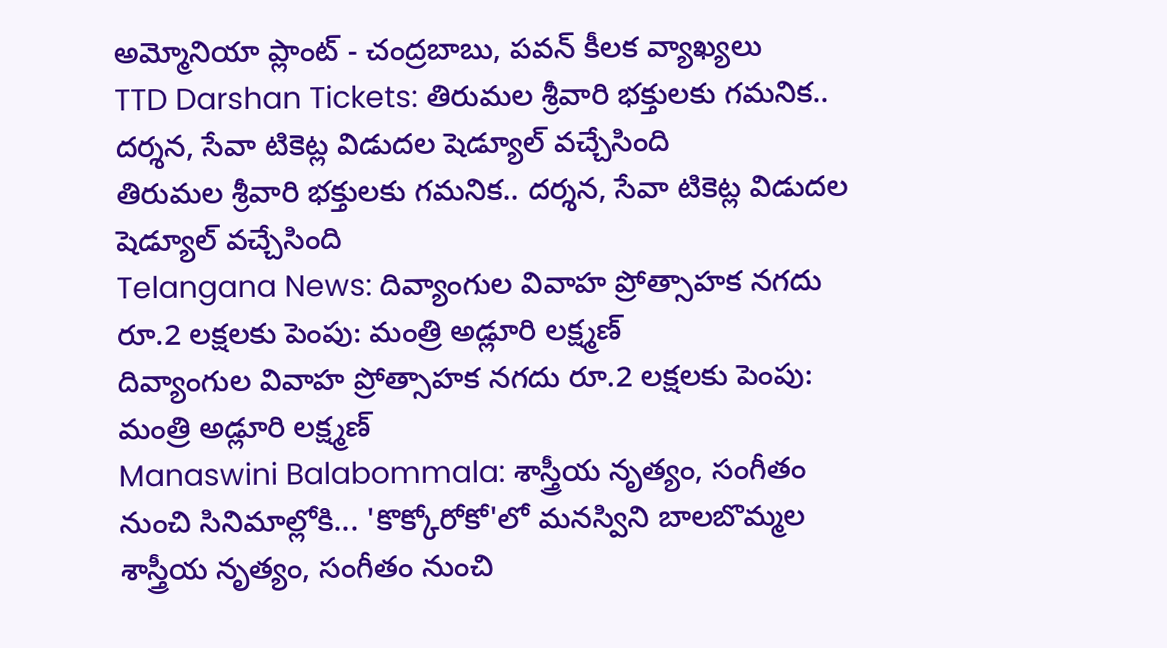అమ్మోనియా ప్లాంట్‌ - చంద్రబాబు, పవన్ కీలక వ్యాఖ్యలు
TTD Darshan Tickets: తిరుమల శ్రీవారి భక్తులకు గమనిక.. దర్శన, సేవా టికెట్ల విడుదల షెడ్యూల్ వచ్చేసింది
తిరుమల శ్రీవారి భక్తులకు గమనిక.. దర్శన, సేవా టికెట్ల విడుదల షెడ్యూల్ వచ్చేసింది
Telangana News: దివ్యాంగుల వివాహ ప్రోత్సాహక నగదు రూ.2 లక్షలకు పెంపు: మంత్రి అడ్లూరి లక్ష్మణ్
దివ్యాంగుల వివాహ ప్రోత్సాహక నగదు రూ.2 లక్షలకు పెంపు: మంత్రి అడ్లూరి లక్ష్మణ్
Manaswini Balabommala: శాస్త్రీయ నృత్యం, సంగీతం నుంచి సినిమాల్లోకి... 'కొక్కోరోకో'లో మనస్విని బాలబొమ్మల
శాస్త్రీయ నృత్యం, సంగీతం నుంచి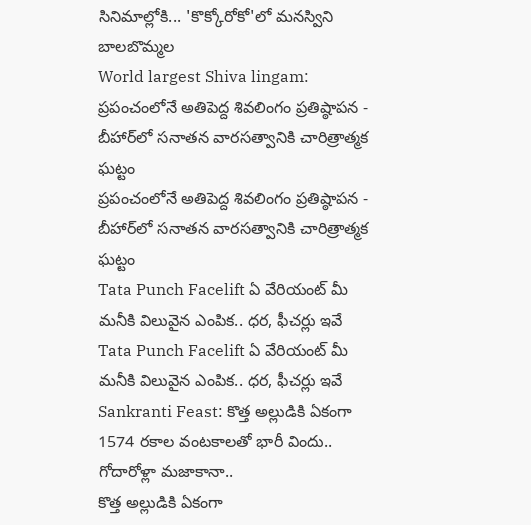సినిమాల్లోకి... 'కొక్కోరోకో'లో మనస్విని బాలబొమ్మల
World largest Shiva lingam: ప్రపంచంలోనే అతిపెద్ద శివలింగం ప్రతిష్ఠాపన - బీహార్‌లో సనాతన వారసత్వానికి చారిత్రాత్మక ఘట్టం
ప్రపంచంలోనే అతిపెద్ద శివలింగం ప్రతిష్ఠాపన - బీహార్‌లో సనాతన వారసత్వానికి చారిత్రాత్మక ఘట్టం
Tata Punch Facelift ఏ వేరియంట్ మీ మనీకి విలువైన ఎంపిక.. ధర, ఫీచర్లు ఇవే
Tata Punch Facelift ఏ వేరియంట్ మీ మనీకి విలువైన ఎంపిక.. ధర, ఫీచర్లు ఇవే
Sankranti Feast: కొత్త అల్లుడికి ఏకంగా 1574 రకాల వంటకాలతో భారీ విందు.. గోదారోళ్లా మజాకానా..
కొత్త అల్లుడికి ఏకంగా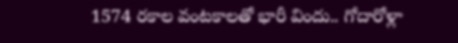1574 రకాల వంటకాలతో భారీ విందు.. గోదారోళ్లా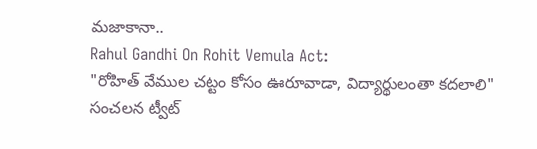మజాకానా..
Rahul Gandhi On Rohit Vemula Act:
"రోహిత్ వేముల చట్టం కోసం ఊరూవాడా, విద్యార్థులంతా కదలాలి" సంచలన ట్వీట్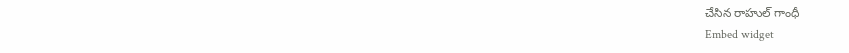చేసిన రాహుల్ గాంధీ
Embed widget